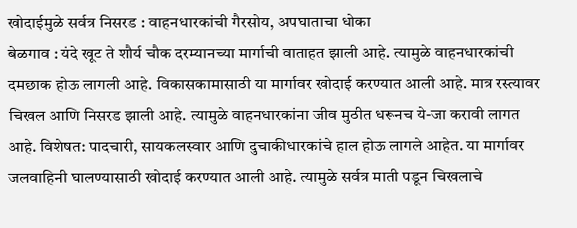खोदाईमुळे सर्वत्र निसरड : वाहनधारकांची गैरसोय, अपघाताचा धोका
बेळगाव : यंदे खूट ते शौर्य चौक दरम्यानच्या मार्गाची वाताहत झाली आहे. त्यामुळे वाहनधारकांची दमछाक होऊ लागली आहे. विकासकामासाठी या मार्गावर खोदाई करण्यात आली आहे. मात्र रस्त्यावर चिखल आणि निसरड झाली आहे. त्यामुळे वाहनधारकांना जीव मुठीत धरूनच ये-जा करावी लागत आहे. विशेषत: पादचारी, सायकलस्वार आणि दुचाकीधारकांचे हाल होऊ लागले आहेत. या मार्गावर जलवाहिनी घालण्यासाठी खोदाई करण्यात आली आहे. त्यामुळे सर्वत्र माती पडून चिखलाचे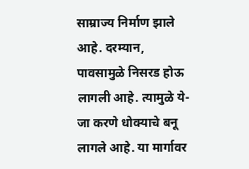साम्राज्य निर्माण झाले आहे. दरम्यान, पावसामुळे निसरड होऊ लागली आहे. त्यामुळे ये-जा करणे धोक्याचे बनू लागले आहे. या मार्गावर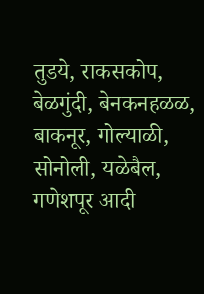तुडये, राकसकोप, बेळगुंदी, बेनकनहळळ, बाकनूर, गोल्याळी, सोनोली, यळेबैल, गणेशपूर आदी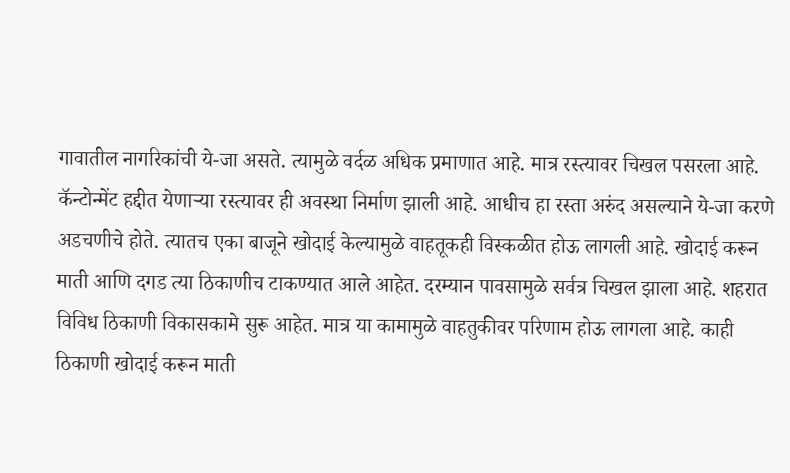गावातील नागरिकांची ये-जा असते. त्यामुळे वर्दळ अधिक प्रमाणात आहे. मात्र रस्त्यावर चिखल पसरला आहे.
कॅन्टोन्मेंट हद्दीत येणाऱ्या रस्त्यावर ही अवस्था निर्माण झाली आहे. आधीच हा रस्ता अरुंद असल्याने ये-जा करणे अडचणीचे होते. त्यातच एका बाजूने खोदाई केल्यामुळे वाहतूकही विस्कळीत होऊ लागली आहे. खोदाई करून माती आणि दगड त्या ठिकाणीच टाकण्यात आले आहेत. दरम्यान पावसामुळे सर्वत्र चिखल झाला आहे. शहरात विविध ठिकाणी विकासकामे सुरू आहेत. मात्र या कामामुळे वाहतुकीवर परिणाम होऊ लागला आहे. काही ठिकाणी खोदाई करून माती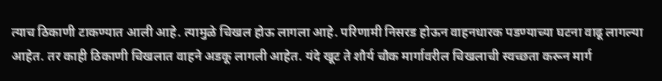त्याच ठिकाणी टाकण्यात आली आहे. त्यामुळे चिखल होऊ लागला आहे. परिणामी निसरड होऊन वाहनधारक पडण्याच्या घटना वाढू लागल्या आहेत. तर काही ठिकाणी चिखलात वाहने अडकू लागली आहेत. यंदे खूट ते शौर्य चौक मार्गावरील चिखलाची स्वच्छता करून मार्ग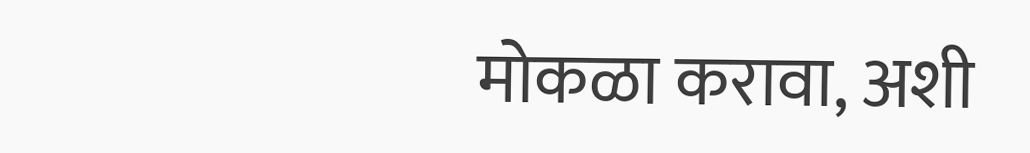मोकळा करावा, अशी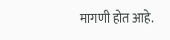मागणी होत आहे.